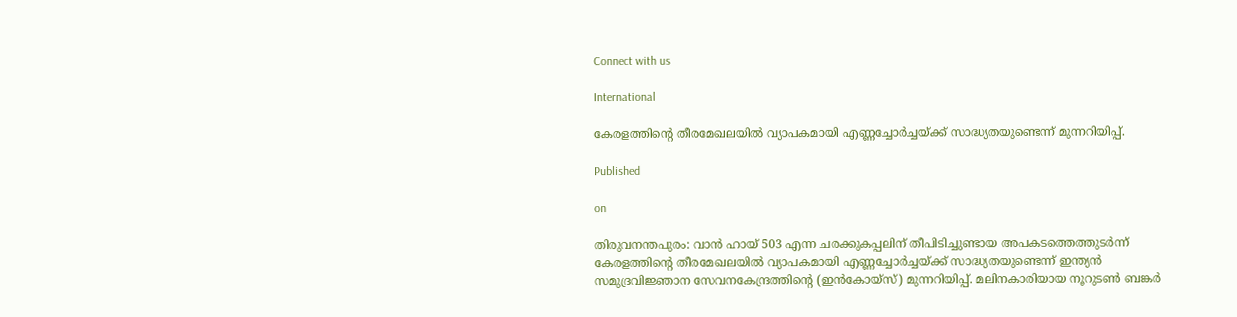Connect with us

International

കേരളത്തിന്റെ തീരമേഖലയിൽ വ്യാപകമായി എണ്ണച്ചോർച്ചയ്ക്ക് സാദ്ധ്യതയുണ്ടെന്ന് മുന്നറിയിപ്പ്.

Published

on

തിരുവനന്തപുരം: വാൻ ഹായ് 503 എന്ന ചരക്കുകപ്പലിന് തീപിടിച്ചുണ്ടായ അപകടത്തെത്തുടർന്ന് കേരളത്തിന്റെ തീരമേഖലയിൽ വ്യാപകമായി എണ്ണച്ചോർച്ചയ്ക്ക് സാദ്ധ്യതയുണ്ടെന്ന് ഇന്ത്യൻ സമുദ്രവിജ്ഞാന സേവനകേന്ദ്രത്തിന്റെ (ഇൻകോയ്സ്) മുന്നറിയിപ്പ്. മലിനകാരിയായ നൂറുടൺ ബങ്കർ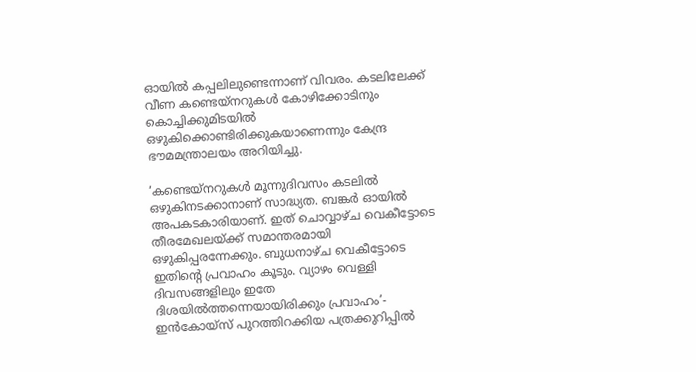ഓയിൽ കപ്പലിലുണ്ടെന്നാണ് വിവരം. കടലിലേക്ക് വീണ കണ്ടെയ്നറുകൾ കോഴിക്കോടിനും കൊച്ചിക്കുമിടയിൽ ഒഴുകിക്കൊണ്ടിരിക്കുകയാണെന്നും കേന്ദ്ര ഭൗമമന്ത്രാലയം അറിയിച്ചു.

‘കണ്ടെയ്നറുകൾ മൂന്നുദിവസം കടലിൽ ഒഴുകിനടക്കാനാണ് സാദ്ധ്യത. ബങ്കർ ഓയിൽ അപകടകാരിയാണ്. ഇത് ചൊവ്വാഴ്ച വെകീട്ടോടെ തീരമേഖലയ്ക്ക് സമാന്തരമായി ഒഴുകിപ്പരന്നേക്കും. ബുധനാഴ്ച വെകീട്ടോടെ ഇതിന്റെ പ്രവാഹം കൂടും. വ്യാഴം വെള്ളി ദിവസങ്ങളിലും ഇതേ ദിശയിൽത്തന്നെയായിരിക്കും പ്രവാഹം’- ഇൻകോയ്സ് പുറത്തിറക്കിയ പത്രക്കുറിപ്പിൽ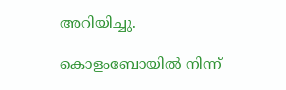അറിയിച്ചു.

കൊളംബോയിൽ നിന്ന്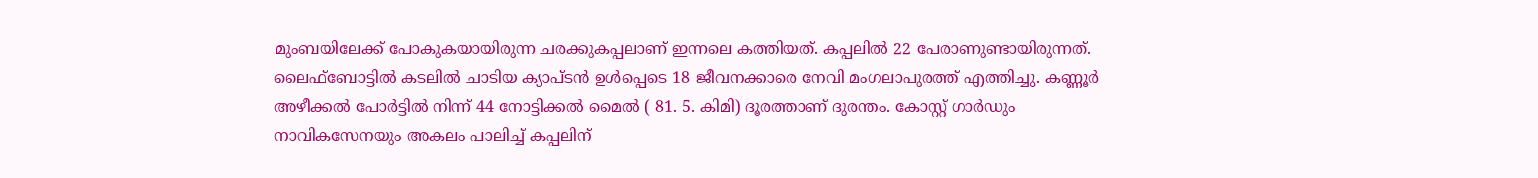മുംബയിലേക്ക് പോകുകയായിരുന്ന ചരക്കുകപ്പലാണ് ഇന്നലെ കത്തിയത്. കപ്പലിൽ 22 പേരാണുണ്ടായിരുന്നത്. ലൈഫ്ബോട്ടിൽ കടലിൽ ചാടിയ ക്യാപ്‌ടൻ ഉൾപ്പെടെ 18 ജീവനക്കാരെ നേവി മംഗലാപുരത്ത് എത്തിച്ചു. കണ്ണൂർ അഴീക്കൽ പോർട്ടിൽ നിന്ന് 44 നോട്ടിക്കൽ മൈൽ ( 81. 5. കിമി) ദൂരത്താണ് ദുരന്തം. കോസ്റ്റ് ഗാർഡും നാവികസേനയും അകലം പാലിച്ച് കപ്പലിന്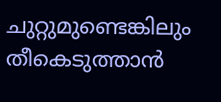ചുറ്റുമുണ്ടെങ്കിലും തീകെടുത്താൻ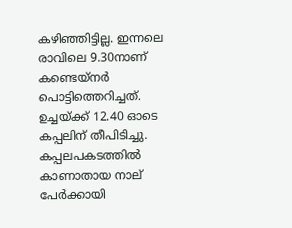കഴിഞ്ഞിട്ടില്ല. ഇന്നലെ രാവിലെ 9.30നാണ് കണ്ടെയ്‌നർ പൊട്ടിത്തെറിച്ചത്. ഉച്ചയ്‌ക്ക് 12.40 ഓടെ കപ്പലിന് തീപിടിച്ചു. കപ്പലപകടത്തിൽ കാണാതായ നാല് പേർക്കായി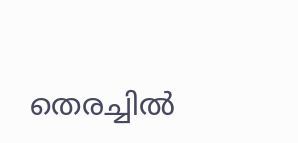തെരച്ചിൽ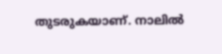തുടരുകയാണ്. നാലിൽ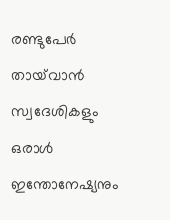രണ്ടുപേർ തായ്‌വാൻ സ്വദേശികളും ഒരാൾ ഇന്തോനേഷ്യനും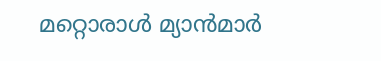മറ്റൊരാൾ മ്യാൻമാർ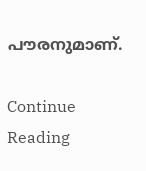പൗരനുമാണ്.

Continue Reading